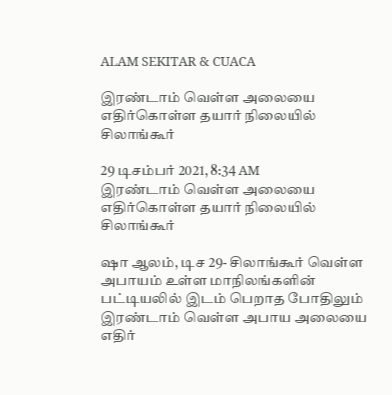ALAM SEKITAR & CUACA

இரண்டாம் வெள்ள அலையை எதிர்கொள்ள தயார் நிலையில் சிலாங்கூர்

29 டிசம்பர் 2021, 8:34 AM
இரண்டாம் வெள்ள அலையை எதிர்கொள்ள தயார் நிலையில் சிலாங்கூர்

ஷா ஆலம், டிச 29- சிலாங்கூர் வெள்ள அபாயம் உள்ள மாநிலங்களின் பட்டியலில் இடம் பெறாத போதிலும் இரண்டாம் வெள்ள அபாய அலையை எதிர்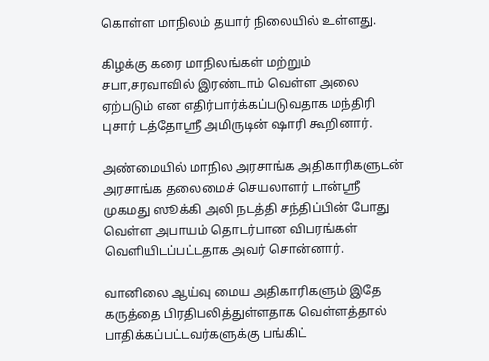கொள்ள மாநிலம் தயார் நிலையில் உள்ளது.

கிழக்கு கரை மாநிலங்கள் மற்றும் சபா,சரவாவில் இரண்டாம் வெள்ள அலை ஏற்படும் என எதிர்பார்க்கப்படுவதாக மந்திரி புசார் டத்தோஸ்ரீ அமிருடின் ஷாரி கூறினார்.

அண்மையில் மாநில அரசாங்க அதிகாரிகளுடன் அரசாங்க தலைமைச் செயலாளர் டான்ஸ்ரீ முகமது ஸூக்கி அலி நடத்தி சந்திப்பின் போது வெள்ள அபாயம் தொடர்பான விபரங்கள் வெளியிடப்பட்டதாக அவர் சொன்னார்.

வானிலை ஆய்வு மைய அதிகாரிகளும் இதே கருத்தை பிரதிபலித்துள்ளதாக வெள்ளத்தால் பாதிக்கப்பட்டவர்களுக்கு பங்கிட்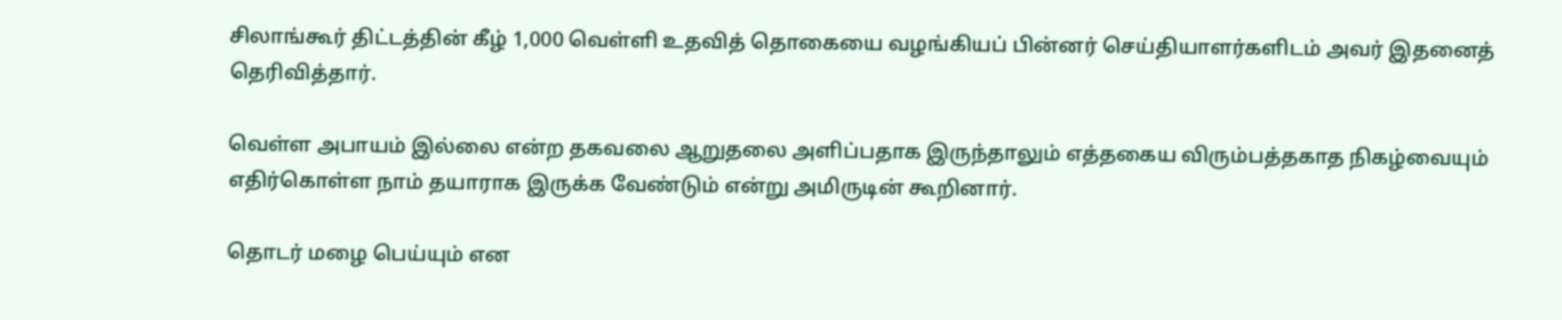சிலாங்கூர் திட்டத்தின் கீழ் 1,000 வெள்ளி உதவித் தொகையை வழங்கியப் பின்னர் செய்தியாளர்களிடம் அவர் இதனைத் தெரிவித்தார்.

வெள்ள அபாயம் இல்லை என்ற தகவலை ஆறுதலை அளிப்பதாக இருந்தாலும் எத்தகைய விரும்பத்தகாத நிகழ்வையும் எதிர்கொள்ள நாம் தயாராக இருக்க வேண்டும் என்று அமிருடின் கூறினார்.

தொடர் மழை பெய்யும் என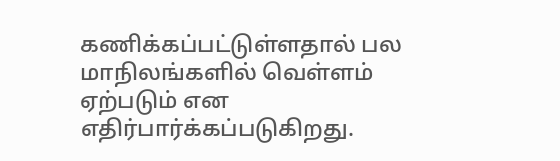கணிக்கப்பட்டுள்ளதால் பல மாநிலங்களில் வெள்ளம் ஏற்படும் என எதிர்பார்க்கப்படுகிறது.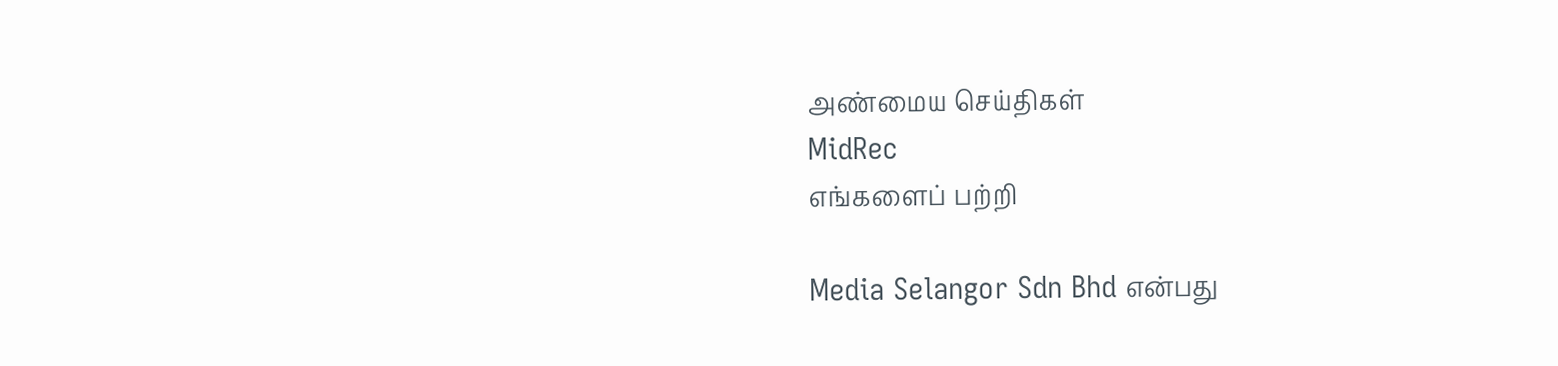அண்மைய செய்திகள்
MidRec
எங்களைப் பற்றி

Media Selangor Sdn Bhd என்பது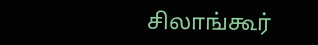சிலாங்கூர்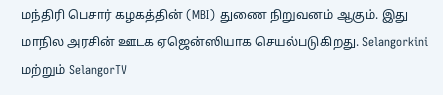மந்திரி பெசார் கழகத்தின் (MBI) துணை நிறுவனம் ஆகும். இது மாநில அரசின் ஊடக ஏஜென்ஸியாக செயல்படுகிறது. Selangorkini மற்றும் SelangorTV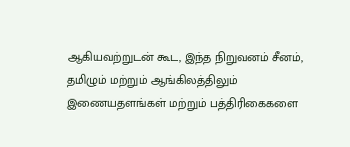ஆகியவற்றுடன் கூட, இந்த நிறுவனம் சீனம், தமிழும் மற்றும் ஆங்கிலத்திலும் இணையதளங்கள் மற்றும் பத்திரிகைகளை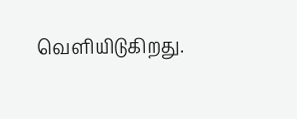வெளியிடுகிறது.